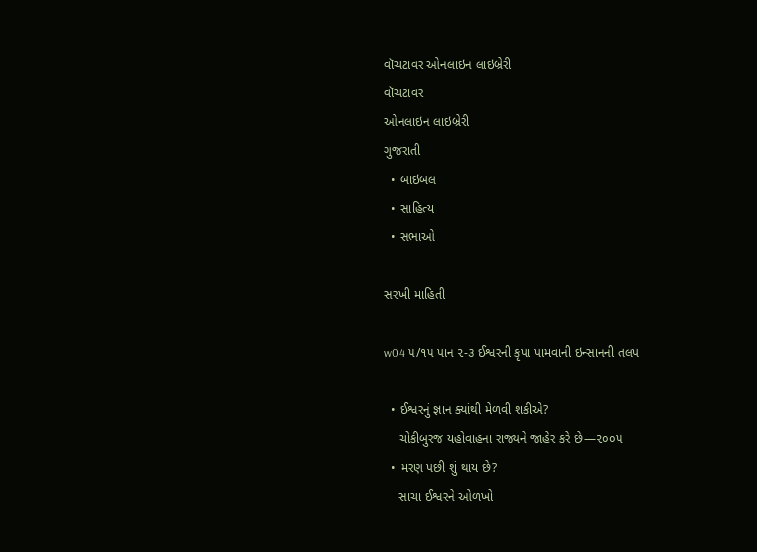વૉચટાવર ઓનલાઇન લાઇબ્રેરી
વૉચટાવર
ઓનલાઇન લાઇબ્રેરી
ગુજરાતી
  • બાઇબલ
  • સાહિત્ય
  • સભાઓ

સરખી માહિતી

w04 ૫/૧૫ પાન ૨-૩ ઈશ્વરની કૃપા પામવાની ઇન્સાનની તલપ

  • ઈશ્વરનું જ્ઞાન ક્યાંથી મેળવી શકીએ?
    ચોકીબુરજ યહોવાહના રાજ્યને જાહેર કરે છે—૨૦૦૫
  • મરણ પછી શું થાય છે?
    સાચા ઈશ્વરને ઓળખો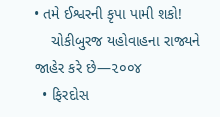• તમે ઈશ્વરની કૃપા પામી શકો!
    ચોકીબુરજ યહોવાહના રાજ્યને જાહેર કરે છે—૨૦૦૪
  • ફિરદોસ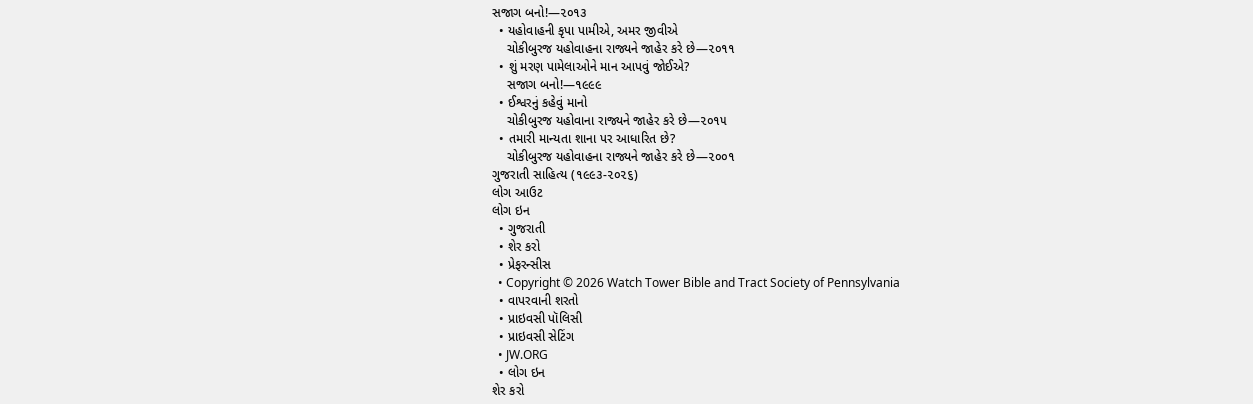સજાગ બનો!—૨૦૧૩
  • યહોવાહની કૃપા પામીએ, અમર જીવીએ
    ચોકીબુરજ યહોવાહના રાજ્યને જાહેર કરે છે—૨૦૧૧
  • શું મરણ પામેલાઓને માન આપવું જોઈએ?
    સજાગ બનો!—૧૯૯૯
  • ઈશ્વરનું કહેવું માનો
    ચોકીબુરજ યહોવાના રાજ્યને જાહેર કરે છે—૨૦૧૫
  • તમારી માન્યતા શાના પર આધારિત છે?
    ચોકીબુરજ યહોવાહના રાજ્યને જાહેર કરે છે—૨૦૦૧
ગુજરાતી સાહિત્ય (૧૯૯૩-૨૦૨૬)
લોગ આઉટ
લોગ ઇન
  • ગુજરાતી
  • શેર કરો
  • પ્રેફરન્સીસ
  • Copyright © 2026 Watch Tower Bible and Tract Society of Pennsylvania
  • વાપરવાની શરતો
  • પ્રાઇવસી પૉલિસી
  • પ્રાઇવસી સેટિંગ
  • JW.ORG
  • લોગ ઇન
શેર કરો